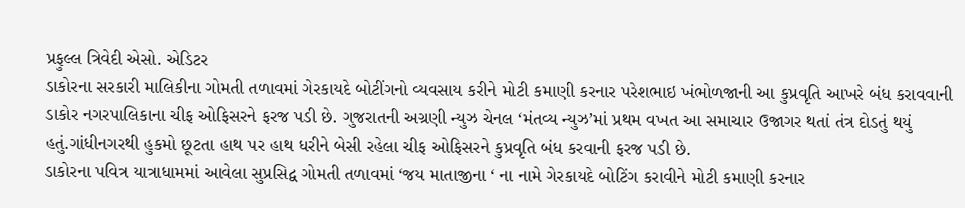પ્રફુલ્લ ત્રિવેદી એસો. એડિટર
ડાકોરના સરકારી માલિકીના ગોમતી તળાવમાં ગેરકાયદે બોટીંગનો વ્યવસાય કરીને મોટી કમાણી કરનાર પરેશભાઇ ખંભોળજાની આ કુપ્રવૃતિ આખરે બંધ કરાવવાની ડાકોર નગરપાલિકાના ચીફ ઓફિસરને ફરજ પડી છે. ગુજરાતની અગ્રણી ન્યુઝ ચેનલ ‘મંતવ્ય ન્યુઝ’માં પ્રથમ વખત આ સમાચાર ઉજાગર થતાં તંત્ર દોડતું થયું હતું.ગાંધીનગરથી હુકમો છૂટતા હાથ પર હાથ ધરીને બેસી રહેલા ચીફ ઓફિસરને કુપ્રવૃતિ બંધ કરવાની ફરજ પડી છે.
ડાકોરના પવિત્ર યાત્રાધામમાં આવેલા સુપ્રસિદ્વ ગોમતી તળાવમાં ‘જય માતાજીના ‘ ના નામે ગેરકાયદે બોટિંગ કરાવીને મોટી કમાણી કરનાર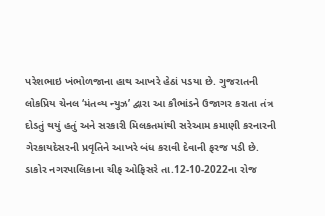પરેશભાઇ ખંભોળજાના હાથ આખરે હેઠાં પડયા છે. ગુજરાતની લોકપ્રિય ચેનલ ‘મંતવ્ય ન્યુઝ’ દ્વારા આ કૌભાંડને ઉજાગર કરાતા તંત્ર દોડતું થયું હતું અને સરકારી મિલકતમાંથી સરેઆમ કમાણી કરનારની ગેરકાયદેસરની પ્રવૃતિને આખરે બંધ કરાવી દેવાની ફરજ પડી છે.
ડાકોર નગરપાલિકાના ચીફ ઓફિસરે તા.12-10-2022ના રોજ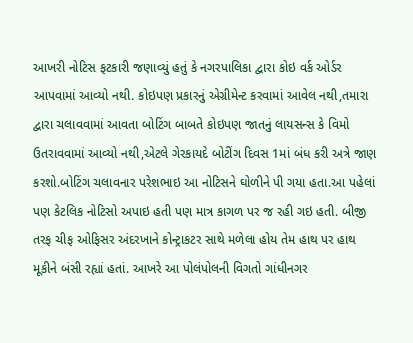આખરી નોટિસ ફટકારી જણાવ્યું હતું કે નગરપાલિકા દ્વારા કોઇ વર્ક ઓર્ડર આપવામાં આવ્યો નથી. કોઇપણ પ્રકારનું એગ્રીમેન્ટ કરવામાં આવેલ નથી,તમારા દ્વારા ચલાવવામાં આવતા બોટિંગ બાબતે કોઇપણ જાતનું લાયસન્સ કે વિમો ઉતરાવવામાં આવ્યો નથી,એટલે ગેરકાયદે બોટીંગ દિવસ 1માં બંધ કરી અત્રે જાણ કરશો.બોટિંગ ચલાવનાર પરેશભાઇ આ નોટિસને ઘોળીને પી ગયા હતા.આ પહેલાં પણ કેટલિક નોટિસો અપાઇ હતી પણ માત્ર કાગળ પર જ રહી ગઇ હતી. બીજી તરફ ચીફ ઓફિસર અંદરખાને કોન્ટ્રાકટર સાથે મળેલા હોય તેમ હાથ પર હાથ મૂકીને બંસી રહ્યાં હતાં. આખરે આ પોલંપોલની વિગતો ગાંધીનગર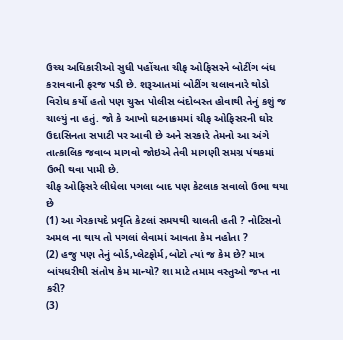ઉચ્ચ અધિકારીઓ સુધી પહોંચતા ચીફ ઓફિસરને બોટીંગ બંધ કરાવવાની ફરજ પડી છે. શરૂઆતમાં બોટીંગ ચલાવનારે થોડો વિરોધ કર્યો હતો પણ ચુસ્ત પોલીસ બંદોબસ્ત હોવાથી તેનું કશું જ ચાલ્યું ના હતું. જો કે આખો ઘટનાક્રમમાં ચીફ ઓફિસરની ઘોર ઉદાસિનતા સપાટી પર આવી છે અને સરકારે તેમનો આ અંગે તાત્કાલિક જવાબ માગવો જોઇએ તેવી માગણી સમગ્ર પંથકમાં ઉભી થવા પામી છે.
ચીફ ઓફિસરે લીધેલા પગલા બાદ પણ કેટલાક સવાલો ઉભા થયા છે
(1) આ ગેરકાયદે પ્રવૃતિ કેટલાં સમયથી ચાલતી હતી ? નોટિસનો અમલ ના થાય તો પગલાં લેવામાં આવતા કેમ નહોતા ?
(2) હજુ પણ તેનું બોર્ડ,પ્લેટફોર્મ,બોટો ત્યાં જ કેમ છે? માત્ર બાંયધરીથી સંતોષ કેમ માન્યો? શા માટે તમામ વસ્તુઓ જપ્ત ના કરી?
(3)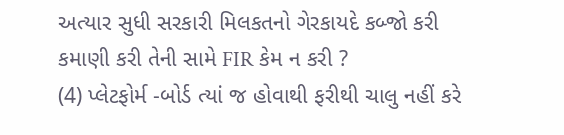અત્યાર સુધી સરકારી મિલકતનો ગેરકાયદે કબ્જો કરી કમાણી કરી તેની સામે FIR કેમ ન કરી ?
(4) પ્લેટફોર્મ -બોર્ડ ત્યાં જ હોવાથી ફરીથી ચાલુ નહીં કરે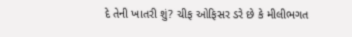દે તેની ખાતરી શું? ચીફ ઓફિસર ડરે છે કે મીલીભગત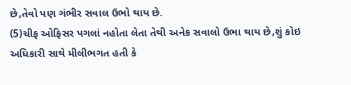છે,તેવો પણ ગંભીર સવાલ ઉભો થાય છે.
(5)ચીફ ઓફિસર પગલાં નહોતા લેતા તેથી અનેક સવાલો ઉભા થાય છે,શું કોઇ અધિકારી સાથે મીલીભગત હતી કે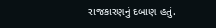રાજકારણનું દબાણ હતું.